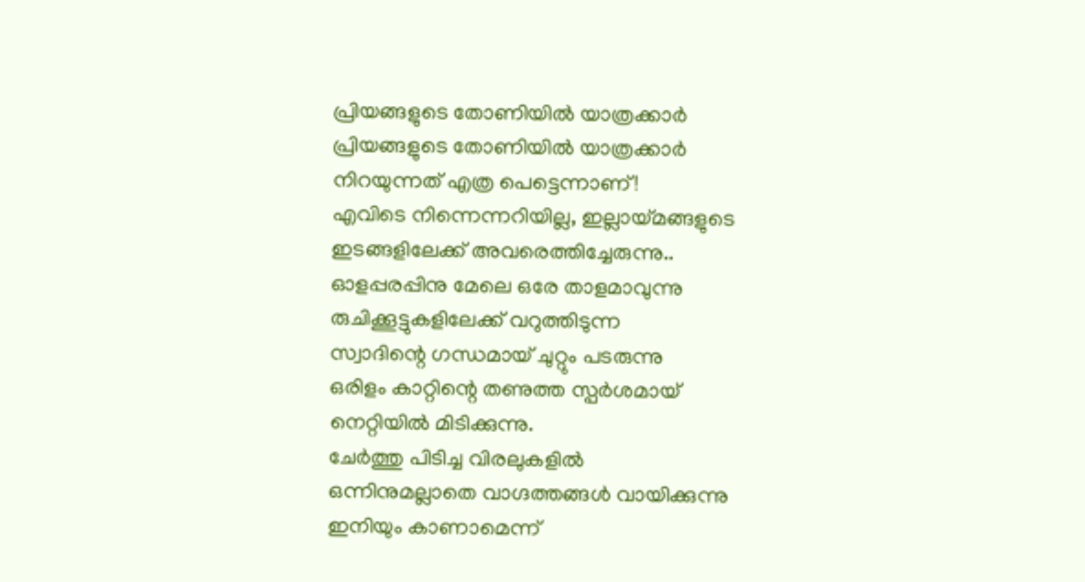പ്രിയങ്ങളുടെ തോണിയിൽ യാത്രക്കാർ
പ്രിയങ്ങളുടെ തോണിയിൽ യാത്രക്കാർ
നിറയുന്നത് എത്ര പെട്ടെന്നാണ്!
എവിടെ നിന്നെന്നറിയില്ല, ഇല്ലായ്മങ്ങളുടെ
ഇടങ്ങളിലേക്ക് അവരെത്തിച്ചേരുന്നു..
ഓളപ്പരപ്പിനു മേലെ ഒരേ താളമാവുന്നു
രുചിക്കൂട്ടുകളിലേക്ക് വറുത്തിടുന്ന
സ്വാദിന്റെ ഗന്ധമായ് ചുറ്റും പടരുന്നു
ഒരിളം കാറ്റിന്റെ തണുത്ത സ്പർശമായ്
നെറ്റിയിൽ മിടിക്കുന്നു.
ചേർത്തു പിടിച്ച വിരലുകളിൽ
ഒന്നിനുമല്ലാതെ വാഗ്ദത്തങ്ങൾ വായിക്കുന്നു
ഇനിയും കാണാമെന്ന്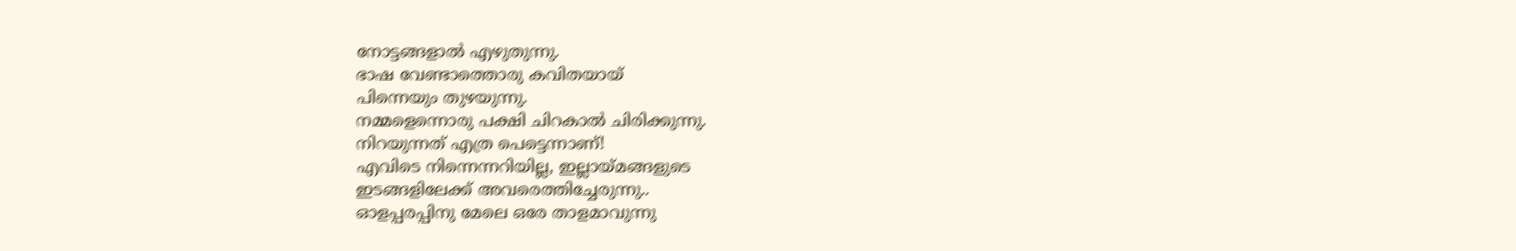നോട്ടങ്ങളാൽ എഴുതുന്നു.
ഭാഷ വേണ്ടാത്തൊരു കവിതയായ്
പിന്നെയും തുഴയുന്നു.
നമ്മളെന്നൊരു പക്ഷി ചിറകാൽ ചിരിക്കുന്നു.
നിറയുന്നത് എത്ര പെട്ടെന്നാണ്!
എവിടെ നിന്നെന്നറിയില്ല, ഇല്ലായ്മങ്ങളുടെ
ഇടങ്ങളിലേക്ക് അവരെത്തിച്ചേരുന്നു..
ഓളപ്പരപ്പിനു മേലെ ഒരേ താളമാവുന്നു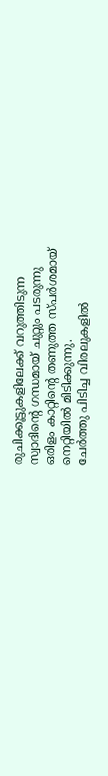രുചിക്കൂട്ടുകളിലേക്ക് വറുത്തിടുന്ന
സ്വാദിന്റെ ഗന്ധമായ് ചുറ്റും പടരുന്നു
ഒരിളം കാറ്റിന്റെ തണുത്ത സ്പർശമായ്
നെറ്റിയിൽ മിടിക്കുന്നു.
ചേർത്തു പിടിച്ച വിരലുകളിൽ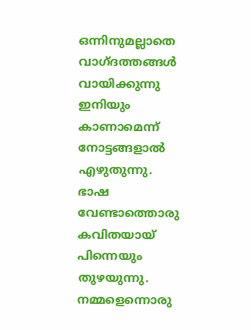ഒന്നിനുമല്ലാതെ വാഗ്ദത്തങ്ങൾ വായിക്കുന്നു
ഇനിയും കാണാമെന്ന്
നോട്ടങ്ങളാൽ എഴുതുന്നു.
ഭാഷ വേണ്ടാത്തൊരു കവിതയായ്
പിന്നെയും തുഴയുന്നു.
നമ്മളെന്നൊരു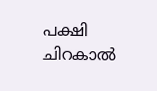പക്ഷി ചിറകാൽ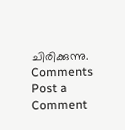ചിരിക്കുന്നു.
Comments
Post a Comment